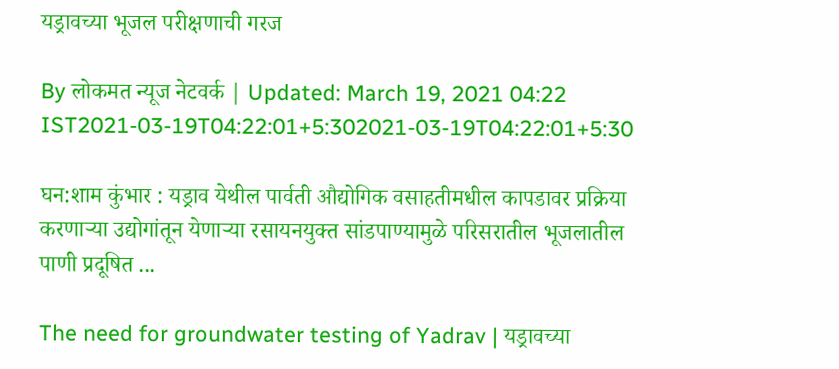यड्रावच्या भूजल परीक्षणाची गरज

By लोकमत न्यूज नेटवर्क | Updated: March 19, 2021 04:22 IST2021-03-19T04:22:01+5:302021-03-19T04:22:01+5:30

घन:शाम कुंभार : यड्राव येथील पार्वती औद्योगिक वसाहतीमधील कापडावर प्रक्रिया करणाऱ्या उद्योगांतून येणाऱ्या रसायनयुक्त सांडपाण्यामुळे परिसरातील भूजलातील पाणी प्रदूषित ...

The need for groundwater testing of Yadrav | यड्रावच्या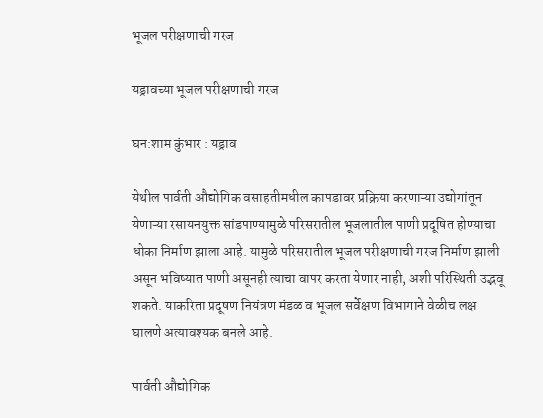भूजल परीक्षणाची गरज

यड्रावच्या भूजल परीक्षणाची गरज

घन:शाम कुंभार : यड्राव

येथील पार्वती औद्योगिक वसाहतीमधील कापडावर प्रक्रिया करणाऱ्या उद्योगांतून येणाऱ्या रसायनयुक्त सांडपाण्यामुळे परिसरातील भूजलातील पाणी प्रदूषित होण्याचा धोका निर्माण झाला आहे. यामुळे परिसरातील भूजल परीक्षणाची गरज निर्माण झाली असून भविष्यात पाणी असूनही त्याचा वापर करता येणार नाही, अशी परिस्थिती उद्भवू शकते. याकरिता प्रदूषण नियंत्रण मंडळ व भूजल सर्वेक्षण विभागाने वेळीच लक्ष घालणे अत्यावश्यक बनले आहे.

पार्वती औद्योगिक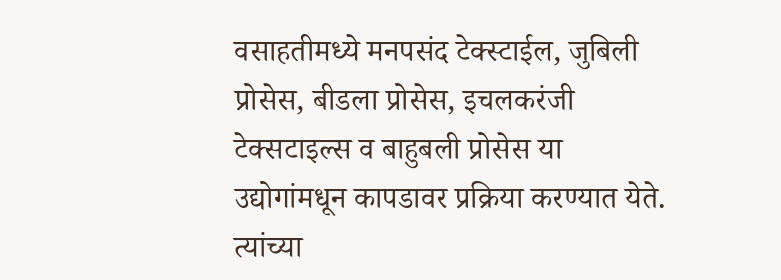वसाहतीमध्ये मनपसंद टेक्स्टाईल, जुबिली प्रोसेस, बीडला प्रोसेस, इचलकरंजी टेक्सटाइल्स व बाहुबली प्रोसेस या उद्योगांमधून कापडावर प्रक्रिया करण्यात येते. त्यांच्या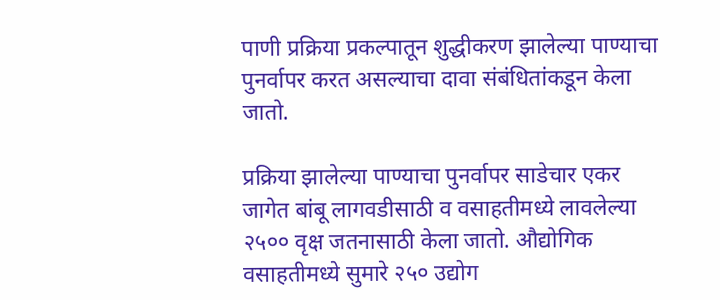पाणी प्रक्रिया प्रकल्पातून शुद्धीकरण झालेल्या पाण्याचा पुनर्वापर करत असल्याचा दावा संबंधितांकडून केला जातो.

प्रक्रिया झालेल्या पाण्याचा पुनर्वापर साडेचार एकर जागेत बांबू लागवडीसाठी व वसाहतीमध्ये लावलेल्या २५०० वृक्ष जतनासाठी केला जातो. औद्योगिक वसाहतीमध्ये सुमारे २५० उद्योग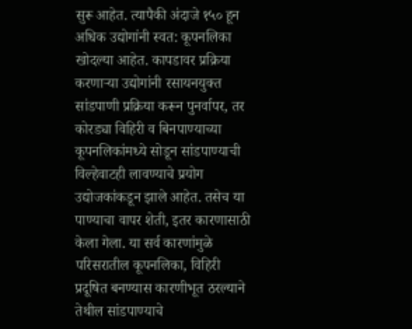सुरू आहेत. त्यापैकी अंदाजे १५० हून अधिक उद्योगांनी स्वत: कूपनलिका खोदल्या आहेत. कापडावर प्रक्रिया करणाऱ्या उद्योगांनी रसायनयुक्त सांडपाणी प्रक्रिया करून पुनर्वापर, तर कोरड्या विहिरी व बिनपाण्याच्या कूपनलिकांमध्ये सोडून सांडपाण्याची विल्हेवाटही लावण्याचे प्रयोग उद्योजकांकडून झाले आहेत. तसेच या पाण्याचा वापर शेती, इतर कारणासाठी केला गेला. या सर्व कारणांमुळे परिसरातील कूपनलिका, विहिरी प्रदूषित बनण्यास कारणीभूत ठरल्याने तेथील सांडपाण्याचे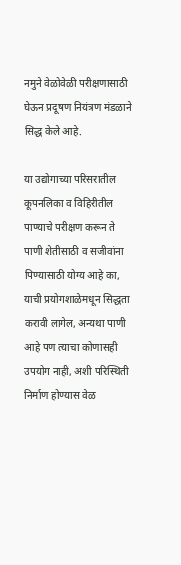नमुने वेळोवेळी परीक्षणासाठी घेऊन प्रदूषण नियंत्रण मंडळाने सिद्ध केले आहे.

या उद्योगाच्या परिसरातील कूपनलिका व विहिरीतील पाण्याचे परीक्षण करून ते पाणी शेतीसाठी व सजीवांना पिण्यासाठी योग्य आहे का, याची प्रयोगशाळेमधून सिद्धता करावी लागेल, अन्यथा पाणी आहे पण त्याचा कोणासही उपयोग नाही, अशी परिस्थिती निर्माण होण्यास वेळ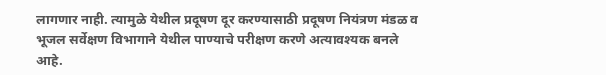लागणार नाही. त्यामुळे येथील प्रदूषण दूर करण्यासाठी प्रदूषण नियंत्रण मंडळ व भूजल सर्वेक्षण विभागाने येथील पाण्याचे परीक्षण करणे अत्यावश्यक बनले आहे.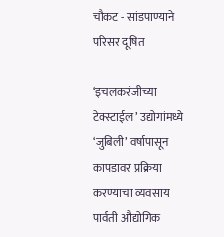चौकट - सांडपाण्याने परिसर दूषित

‘इचलकरंजीच्या टेक्स्टाईल’ उद्योगांमध्ये ‘जुबिली’ वर्षापासून कापडावर प्रक्रिया करण्याचा व्यवसाय पार्वती औद्योगिक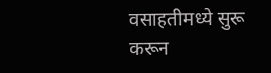वसाहतीमध्ये सुरू करून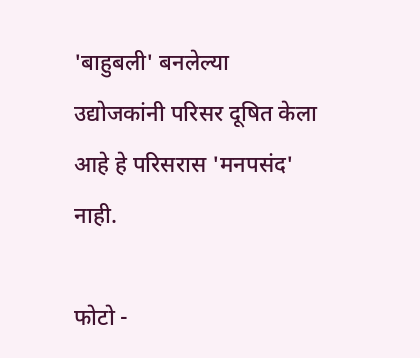'बाहुबली' बनलेल्या उद्योजकांनी परिसर दूषित केला आहे हे परिसरास 'मनपसंद' नाही.

फोटो -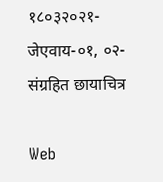१८०३२०२१-जेएवाय-०१, ०२-संग्रहित छायाचित्र

Web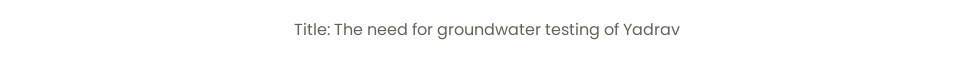Title: The need for groundwater testing of Yadrav